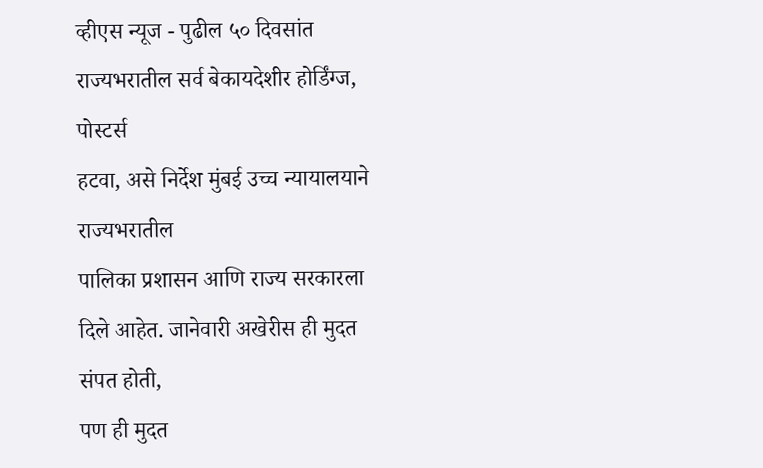व्हीएस न्यूज - पुढील ५० दिवसांत
राज्यभरातील सर्व बेकायदेशीर होर्डिंग्ज, पोस्टर्स
हटवा, असे निर्देश मुंबई उच्च न्यायालयाने राज्यभरातील
पालिका प्रशासन आणि राज्य सरकारला दिले आहेत. जानेवारी अखेरीस ही मुदत संपत होती,
पण ही मुदत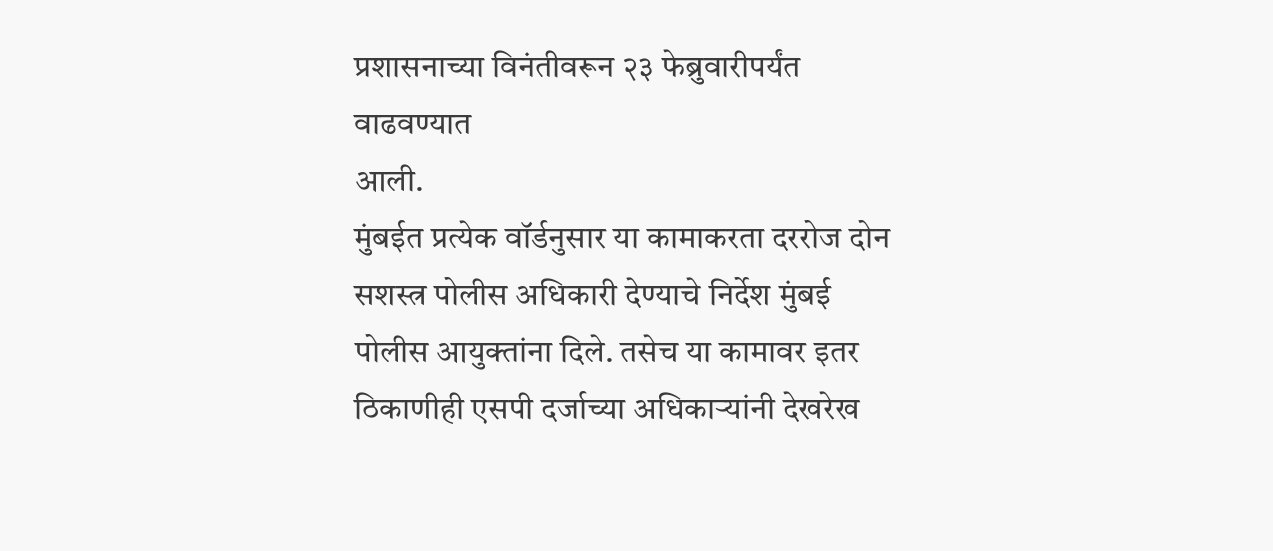प्रशासनाच्या विनंतीवरून २३ फेब्रुवारीपर्यंत वाढवण्यात
आली.
मुंबईत प्रत्येक वॉर्डनुसार या कामाकरता दररोज दोन सशस्त्र पोलीस अधिकारी देण्याचे निर्देश मुंबई पोलीस आयुक्तांना दिले. तसेच या कामावर इतर ठिकाणीही एसपी दर्जाच्या अधिकाऱ्यांनी देखरेख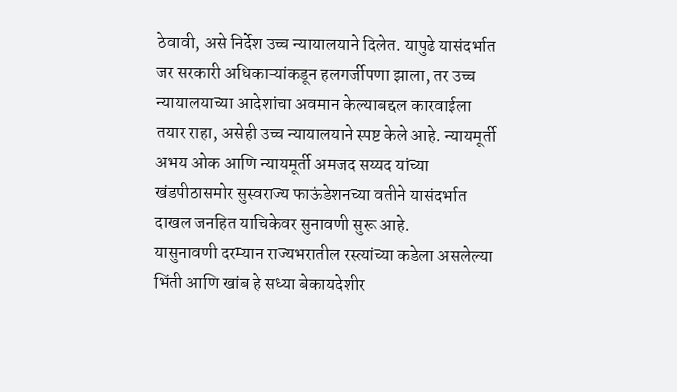ठेवावी, असे निर्देश उच्च न्यायालयाने दिलेत. यापुढे यासंदर्भात जर सरकारी अधिकाऱ्यांकडून हलगर्जीपणा झाला, तर उच्च न्यायालयाच्या आदेशांचा अवमान केल्याबद्दल कारवाईला तयार राहा, असेही उच्च न्यायालयाने स्पष्ट केले आहे. न्यायमूर्ती अभय ओक आणि न्यायमूर्ती अमजद सय्यद यांच्या खंडपीठासमोर सुस्वराज्य फाऊंडेशनच्या वतीने यासंदर्भात दाखल जनहित याचिकेवर सुनावणी सुरू आहे.
यासुनावणी दरम्यान राज्यभरातील रस्त्यांच्या कडेला असलेल्या भिंती आणि खांब हे सध्या बेकायदेशीर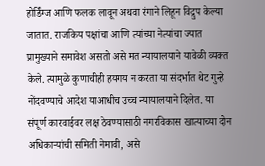होर्डिंग्ज आणि फलक लावून अथवा रंगाने लिहून विद्रुप केल्या जातात. राजकिय पक्षांचा आणि त्यांच्या नेत्यांचा ज्यात प्रामुख्याने समावेश असतो असे मत न्यायालयाने यावेळी व्यक्त केले. त्यामुळे कुणाचीही हयगय न करता या संदर्भात थेट गुन्हे नोंदवण्याचे आदेश याआधीच उच्च न्यायालयाने दिलेत. या संपूर्ण कारवाईवर लक्ष ठेवण्यासाठी नगरविकास खात्याच्या दोन अधिकाऱ्यांची समिती नेमावी, असे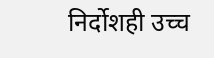निर्दोशही उच्च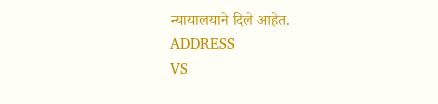न्यायालयाने दिले आहेत.
ADDRESS
VS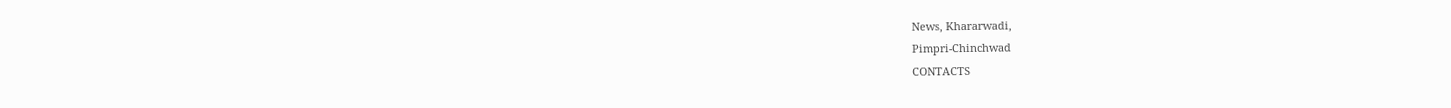News, Khararwadi,
Pimpri-Chinchwad
CONTACTS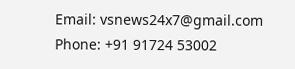Email: vsnews24x7@gmail.com
Phone: +91 91724 53002